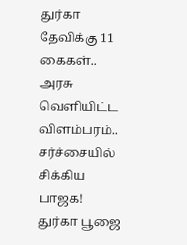துர்கா தேவிக்கு 11 கைகள்.. அரசு வெளியிட்ட விளம்பரம்.. சர்ச்சையில் சிக்கிய பாஜக!
துர்கா பூஜை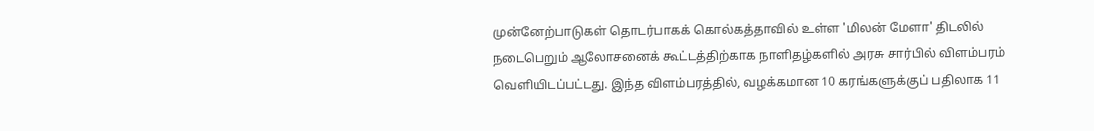முன்னேற்பாடுகள் தொடர்பாகக் கொல்கத்தாவில் உள்ள 'மிலன் மேளா' திடலில் நடைபெறும் ஆலோசனைக் கூட்டத்திற்காக நாளிதழ்களில் அரசு சார்பில் விளம்பரம் வெளியிடப்பட்டது. இந்த விளம்பரத்தில், வழக்கமான 10 கரங்களுக்குப் பதிலாக 11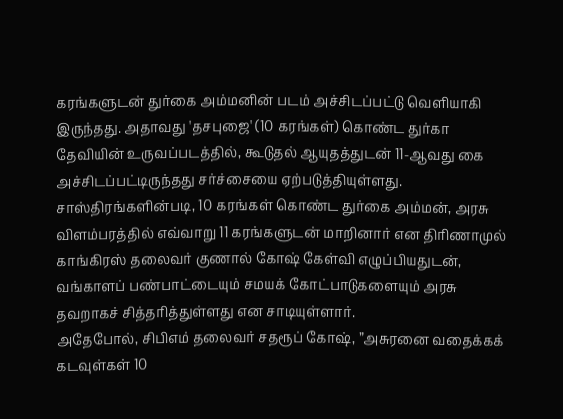கரங்களுடன் துர்கை அம்மனின் படம் அச்சிடப்பட்டு வெளியாகி இருந்தது. அதாவது 'தசபுஜை' (10 கரங்கள்) கொண்ட துர்கா தேவியின் உருவப்படத்தில், கூடுதல் ஆயுதத்துடன் 11-ஆவது கை அச்சிடப்பட்டிருந்தது சர்ச்சையை ஏற்படுத்தியுள்ளது. சாஸ்திரங்களின்படி, 10 கரங்கள் கொண்ட துர்கை அம்மன், அரசு விளம்பரத்தில் எவ்வாறு 11 கரங்களுடன் மாறினார் என திரிணாமுல் காங்கிரஸ் தலைவர் குணால் கோஷ் கேள்வி எழுப்பியதுடன், வங்காளப் பண்பாட்டையும் சமயக் கோட்பாடுகளையும் அரசு தவறாகச் சித்தரித்துள்ளது என சாடியுள்ளார்.
அதேபோல், சிபிஎம் தலைவர் சதரூப் கோஷ், ”அசுரனை வதைக்கக் கடவுள்கள் 10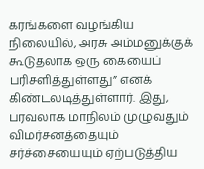கரங்களை வழங்கிய நிலையில், அரசு அம்மனுக்குக் கூடுதலாக ஒரு கையைப் பரிசளித்துள்ளது” எனக் கிண்டலடித்துள்ளார். இது, பரவலாக மாநிலம் முழுவதும் விமர்சனத்தையும் சர்ச்சையையும் ஏற்படுத்திய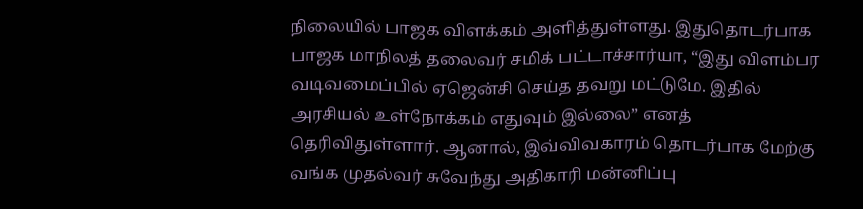நிலையில் பாஜக விளக்கம் அளித்துள்ளது. இதுதொடர்பாக பாஜக மாநிலத் தலைவர் சமிக் பட்டாச்சார்யா, “இது விளம்பர வடிவமைப்பில் ஏஜென்சி செய்த தவறு மட்டுமே. இதில் அரசியல் உள்நோக்கம் எதுவும் இல்லை” எனத் தெரிவிதுள்ளார். ஆனால், இவ்விவகாரம் தொடர்பாக மேற்கு வங்க முதல்வர் சுவேந்து அதிகாரி மன்னிப்பு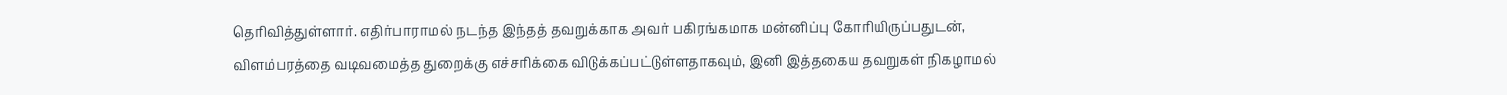தெரிவித்துள்ளார். எதிர்பாராமல் நடந்த இந்தத் தவறுக்காக அவர் பகிரங்கமாக மன்னிப்பு கோரியிருப்பதுடன், விளம்பரத்தை வடிவமைத்த துறைக்கு எச்சரிக்கை விடுக்கப்பட்டுள்ளதாகவும், இனி இத்தகைய தவறுகள் நிகழாமல்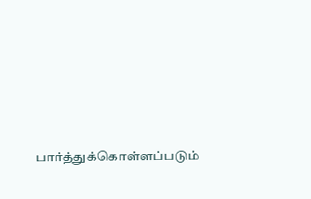பார்த்துக்கொள்ளப்படும்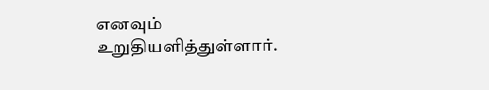எனவும் உறுதியளித்துள்ளார்.